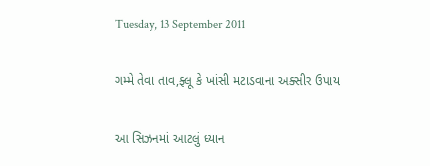Tuesday, 13 September 2011

ગમ્મે તેવા તાવ,ફ્લૂ કે ખાંસી મટાડવાના અક્સીર ઉપાય

આ સિઝનમાં આટલું ધ્યાન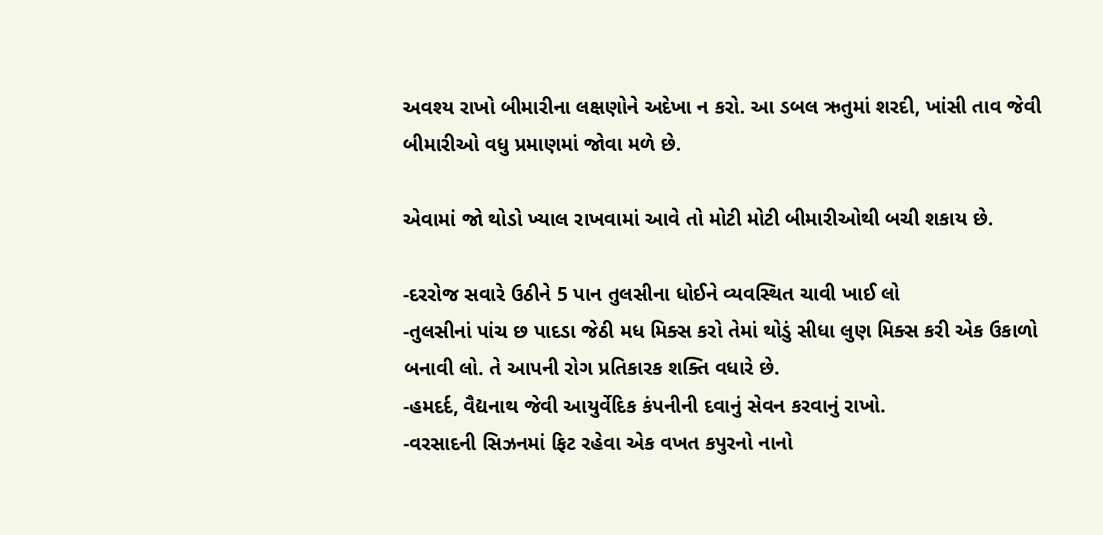અવશ્ય રાખો બીમારીના લક્ષણોને અદેખા ન કરો. આ ડબલ ઋતુમાં શરદી, ખાંસી તાવ જેવી બીમારીઓ વધુ પ્રમાણમાં જોવા મળે છે.

એવામાં જો થોડો ખ્યાલ રાખવામાં આવે તો મોટી મોટી બીમારીઓથી બચી શકાય છે.

-દરરોજ સવારે ઉઠીને 5 પાન તુલસીના ધોઈને વ્યવસ્થિત ચાવી ખાઈ લો
-તુલસીનાં પાંચ છ પાદડા જેઠી મધ મિક્સ કરો તેમાં થોડું સીધા લુણ મિક્સ કરી એક ઉકાળો બનાવી લો. તે આપની રોગ પ્રતિકારક શક્તિ વધારે છે.
-હમદર્દ, વૈદ્યનાથ જેવી આયુર્વેદિક કંપનીની દવાનું સેવન કરવાનું રાખો.
-વરસાદની સિઝનમાં ફિટ રહેવા એક વખત કપુરનો નાનો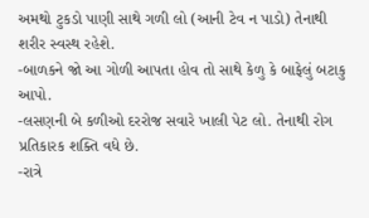અમથો ટુકડો પાણી સાથે ગળી લો (આની ટેવ ન પાડો) તેનાથી શરીર સ્વસ્થ રહેશે.
-બાળકને જો આ ગોળી આપતા હોવ તો સાથે કેળુ કે બાફેલું બટાકુ આપો.
-લસણની બે કળીઓ દરરોજ સવારે ખાલી પેટ લો. તેનાથી રોગ પ્રતિકારક શક્તિ વધે છે.
-રાત્રે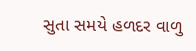સુતા સમયે હળદર વાળુ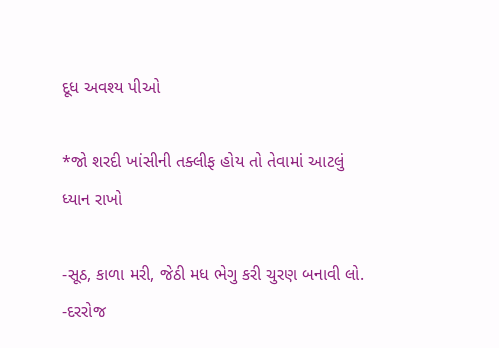દૂધ અવશ્ય પીઓ

*જો શરદી ખાંસીની તક્લીફ હોય તો તેવામાં આટલું ધ્યાન રાખો

-સૂઠ, કાળા મરી, જેઠી મધ ભેગુ કરી ચુરણ બનાવી લો.
-દરરોજ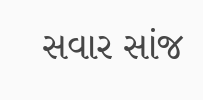સવાર સાંજ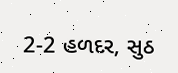2-2 હળદર, સુઠ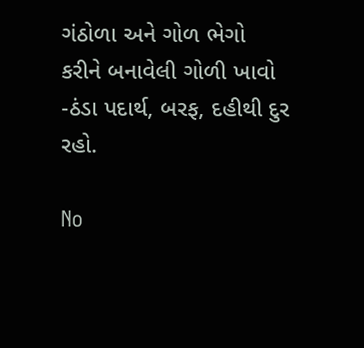ગંઠોળા અને ગોળ ભેગો કરીને બનાવેલી ગોળી ખાવો
-ઠંડા પદાર્થ, બરફ, દહીથી દુર રહો.

No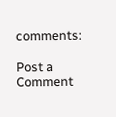comments:

Post a Comment